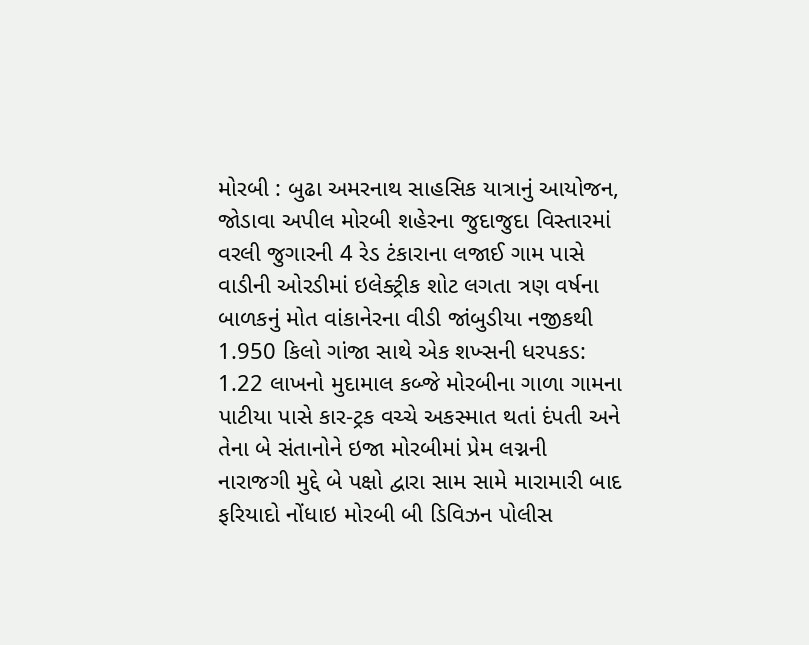મોરબી : બુઢા અમરનાથ સાહસિક યાત્રાનું આયોજન, જોડાવા અપીલ મોરબી શહેરના જુદાજુદા વિસ્તારમાં વરલી જુગારની 4 રેડ ટંકારાના લજાઈ ગામ પાસે વાડીની ઓરડીમાં ઇલેક્ટ્રીક શોટ લગતા ત્રણ વર્ષના બાળકનું મોત વાંકાનેરના વીડી જાંબુડીયા નજીકથી 1.950 કિલો ગાંજા સાથે એક શખ્સની ધરપકડ: 1.22 લાખનો મુદામાલ કબ્જે મોરબીના ગાળા ગામના પાટીયા પાસે કાર-ટ્રક વચ્ચે અકસ્માત થતાં દંપતી અને તેના બે સંતાનોને ઇજા મોરબીમાં પ્રેમ લગ્નની નારાજગી મુદ્દે બે પક્ષો દ્વારા સામ સામે મારામારી બાદ ફરિયાદો નોંધાઇ મોરબી બી ડિવિઝન પોલીસ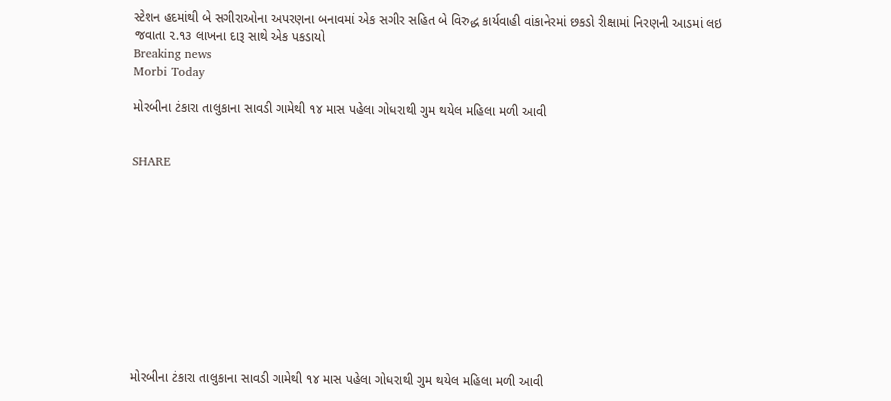સ્ટેશન હદમાંથી બે સગીરાઓના અપરણના બનાવમાં એક સગીર સહિત બે વિરુદ્ધ કાર્યવાહી વાંકાનેરમાં છકડો રીક્ષામાં નિરણની આડમાં લઇ જવાતા ૨.૧૩ લાખના દારૂ સાથે એક પકડાયો
Breaking news
Morbi Today

મોરબીના ટંકારા તાલુકાના સાવડી ગામેથી ૧૪ માસ પહેલા ગોધરાથી ગુમ થયેલ મહિલા મળી આવી


SHARE











મોરબીના ટંકારા તાલુકાના સાવડી ગામેથી ૧૪ માસ પહેલા ગોધરાથી ગુમ થયેલ મહિલા મળી આવી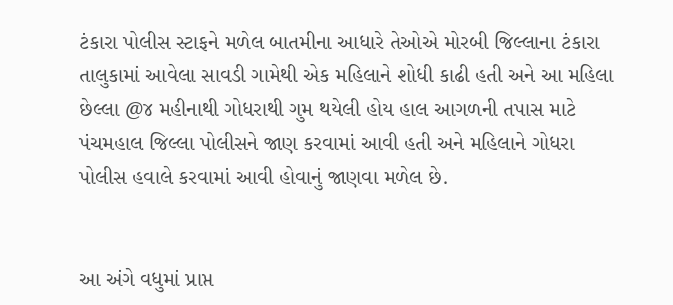ટંકારા પોલીસ સ્ટાફને મળેલ બાતમીના આધારે તેઓએ મોરબી જિલ્લાના ટંકારા તાલુકામાં આવેલા સાવડી ગામેથી એક મહિલાને શોધી કાઢી હતી અને આ મહિલા છેલ્લા @૪ મહીનાથી ગોધરાથી ગુમ થયેલી હોય હાલ આગળની તપાસ માટે પંચમહાલ જિલ્લા પોલીસને જાણ કરવામાં આવી હતી અને મહિલાને ગોધરા પોલીસ હવાલે કરવામાં આવી હોવાનું જાણવા મળેલ છે.


આ અંગે વધુમાં પ્રાપ્ત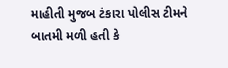માહીતી મુજબ ટંકારા પોલીસ ટીમને બાતમી મળી હતી કે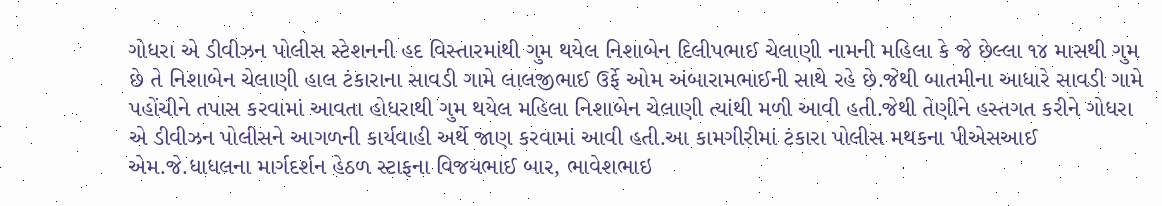ગોધરા એ ડીવીઝન પોલીસ સ્ટેશનની હદ વિસ્તારમાંથી ગુમ થયેલ નિશાબેન દિલીપભાઈ ચેલાણી નામની મહિલા કે જે છેલ્લા ૧૪ માસથી ગુમ છે તે નિશાબેન ચેલાણી હાલ ટંકારાના સાવડી ગામે લાલજીભાઈ ઉર્ફે ઓમ અંબારામભાઈની સાથે રહે છે.જેથી બાતમીના આધારે સાવડી ગામે પહોંચીને તપાસ કરવામાં આવતા હોધરાથી ગુમ થયેલ મહિલા નિશાબેન ચેલાણી ત્યાંથી મળી આવી હતી.જેથી તેણીને હસ્તગત કરીને ગોધરા એ ડીવીઝન પોલીસને આગળની કાર્યવાહી અર્થે જાણ કરવામાં આવી હતી.આ કામગીરીમાં ટંકારા પોલીસ મથકના પીએસઆઈ એમ.જે.ધાધલના માર્ગદર્શન હેઠળ સ્ટાફના વિજયભાઈ બાર, ભાવેશભાઇ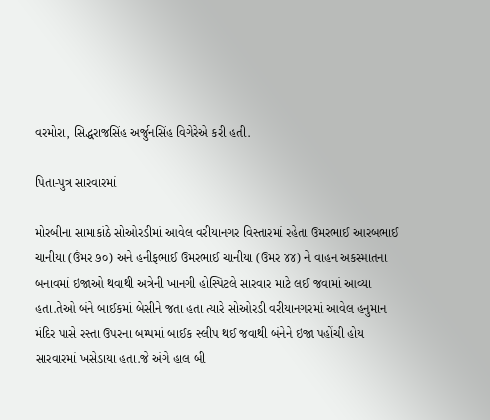વરમોરા, સિદ્ધરાજસિંહ અર્જુનસિંહ વિગેરેએ કરી હતી.

પિતા-પુત્ર સારવારમાં

મોરબીના સામાકાંઠે સોઓરડીમાં આવેલ વરીયાનગર વિસ્તારમાં રહેતા ઉમરભાઈ આરબભાઈ ચાનીયા (ઉંમર ૭૦) અને હનીફભાઈ ઉમરભાઈ ચાનીયા (ઉમર ૪૪) ને વાહન અકસ્માતના બનાવમાં ઇજાઓ થવાથી અત્રેની ખાનગી હોસ્પિટલે સારવાર માટે લઈ જવામાં આવ્યા હતા.તેઓ બંને બાઈકમાં બેસીને જતા હતા ત્યારે સોઓરડી વરીયાનગરમાં આવેલ હનુમાન મંદિર પાસે રસ્તા ઉપરના બમ્પમાં બાઈક સ્લીપ થઈ જવાથી બંનેને ઇજા પહોંચી હોય સારવારમાં ખસેડાયા હતા.જે અંગે હાલ બી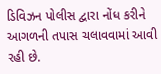ડિવિઝન પોલીસ દ્વારા નોંધ કરીને આગળની તપાસ ચલાવવામાં આવી રહી છે.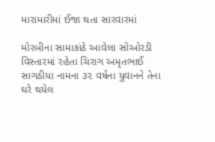મારામારીમાં ઈજા થતા સારવારમાં

મોરબીના સામાકાંઠે આવેલા સોઓરડી વિસ્તારમાં રહેતા ચિરાગ અમૃતભાઈ સાગઠીયા નામના ૩૨ વર્ષના યુવાનને તેના ઘરે થયેલ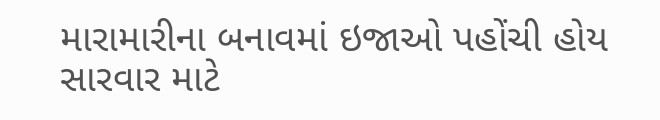મારામારીના બનાવમાં ઇજાઓ પહોંચી હોય સારવાર માટે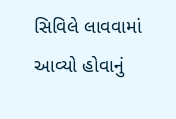સિવિલે લાવવામાં આવ્યો હોવાનું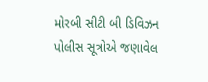મોરબી સીટી બી ડિવિઝન પોલીસ સૂત્રોએ જણાવેલ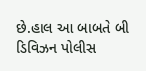છે.હાલ આ બાબતે બી ડિવિઝન પોલીસ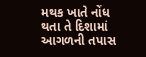મથક ખાતે નોંધ થતા તે દિશામાં આગળની તપાસ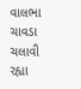વાલભા ચાવડા ચલાવી રહ્યા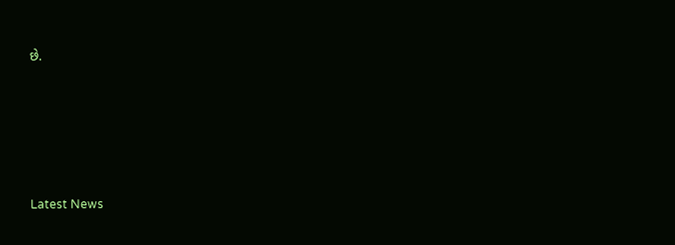છે.






Latest News